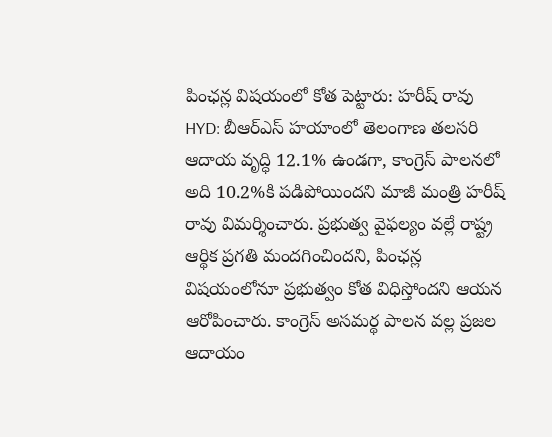పింఛన్ల విషయంలో కోత పెట్టారు: హరీష్ రావు
HYD: బీఆర్ఎస్ హయాంలో తెలంగాణ తలసరి ఆదాయ వృద్ధి 12.1% ఉండగా, కాంగ్రెస్ పాలనలో అది 10.2%కి పడిపోయిందని మాజీ మంత్రి హరీష్ రావు విమర్శించారు. ప్రభుత్వ వైఫల్యం వల్లే రాష్ట్ర ఆర్థిక ప్రగతి మందగించిందని, పింఛన్ల విషయంలోనూ ప్రభుత్వం కోత విధిస్తోందని ఆయన ఆరోపించారు. కాంగ్రెస్ అసమర్థ పాలన వల్ల ప్రజల ఆదాయం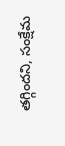తగ్గిందని, సంక్షేమ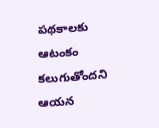పథకాలకు ఆటంకం కలుగుతోందని ఆయన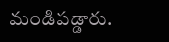మండిపడ్డారు.